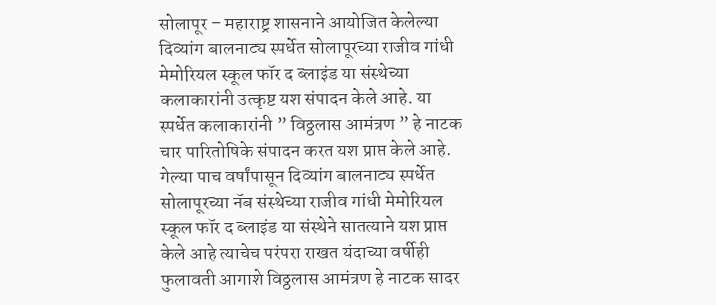सोलापूर – महाराष्ट्र शासनाने आयोजित केलेल्या दिव्यांग बालनाट्य स्पर्धेत सोलापूरच्या राजीव गांधी मेमोरियल स्कूल फॉर द ब्लाइंड या संस्थेच्या कलाकारांनी उत्कृष्ट यश संपादन केले आहे. या स्पर्धेत कलाकारांनी ” विठ्ठलास आमंत्रण ” हे नाटक चार पारितोषिके संपादन करत यश प्राप्त केले आहे.
गेल्या पाच वर्षांपासून दिव्यांग बालनाट्य स्पर्धेत सोलापूरच्या नॅब संस्थेच्या राजीव गांधी मेमोरियल स्कूल फॉर द ब्लाइंड या संस्थेने सातत्याने यश प्राप्त केले आहे त्याचेच परंपरा राखत यंदाच्या वर्षीही फुलावती आगाशे विठ्ठलास आमंत्रण हे नाटक सादर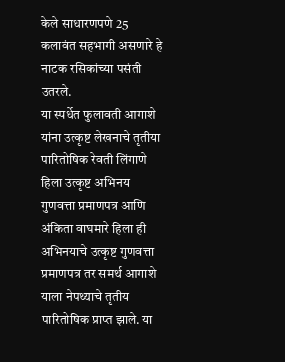केले साधारणपणे 25 कलावंत सहभागी असणारे हे नाटक रसिकांच्या पसंती उतरले.
या स्पर्धेत फुलावती आगाशे यांना उत्कृष्ट लेखनाचे तृतीया पारितोषिक रेवती लिंगाणे हिला उत्कृष्ट अभिनय गुणवत्ता प्रमाणपत्र आणि अंकिता वाघमारे हिला ही अभिनयाचे उत्कृष्ट गुणवत्ता प्रमाणपत्र तर समर्थ आगाशे याला नेपथ्याचे तृतीय पारितोषिक प्राप्त झाले. या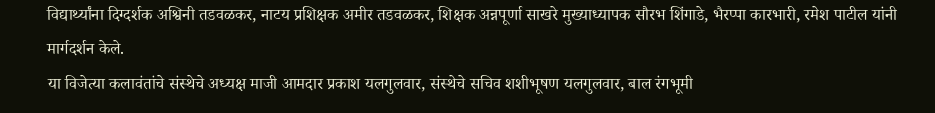विद्यार्थ्यांना दिग्दर्शक अश्विनी तडवळकर, नाटय प्रशिक्षक अमीर तडवळकर, शिक्षक अन्नपूर्णा साखरे मुख्याध्यापक सौरभ शिंगाडे, भैरप्पा कारभारी, रमेश पाटील यांनी मार्गदर्शन केले.
या विजेत्या कलावंतांचे संस्थेचे अध्यक्ष माजी आमदार प्रकाश यलगुलवार, संस्थेचे सचिव शशीभूषण यलगुलवार, बाल रंगभूमी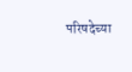परिषदेच्या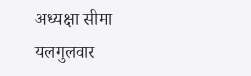अध्यक्षा सीमा यलगुलवार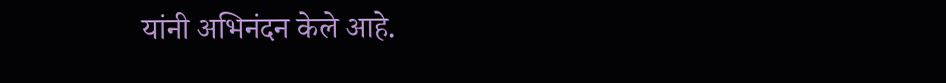यांनी अभिनंदन केले आहे.